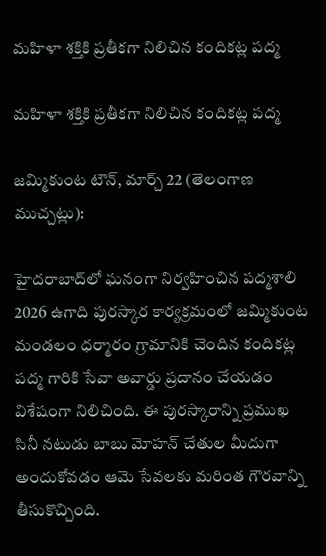మహిళా శక్తికి ప్రతీకగా నిలిచిన కందికట్ల పద్మ

మహిళా శక్తికి ప్రతీకగా నిలిచిన కందికట్ల పద్మ

జమ్మికుంట టౌన్, మార్చ్ 22 (తెలంగాణ ముచ్చట్లు):

హైదరాబాద్‌లో ఘనంగా నిర్వహించిన పద్మశాలి 2026 ఉగాది పురస్కార కార్యక్రమంలో జమ్మికుంట మండలం ధర్మారం గ్రామానికి చెందిన కందికట్ల పద్మ గారికి సేవా అవార్డు ప్రదానం చేయడం విశేషంగా నిలిచింది. ఈ పురస్కారాన్ని ప్రముఖ సినీ నటుడు బాబు మోహన్ చేతుల మీదుగా అందుకోవడం ఆమె సేవలకు మరింత గౌరవాన్ని తీసుకొచ్చింది.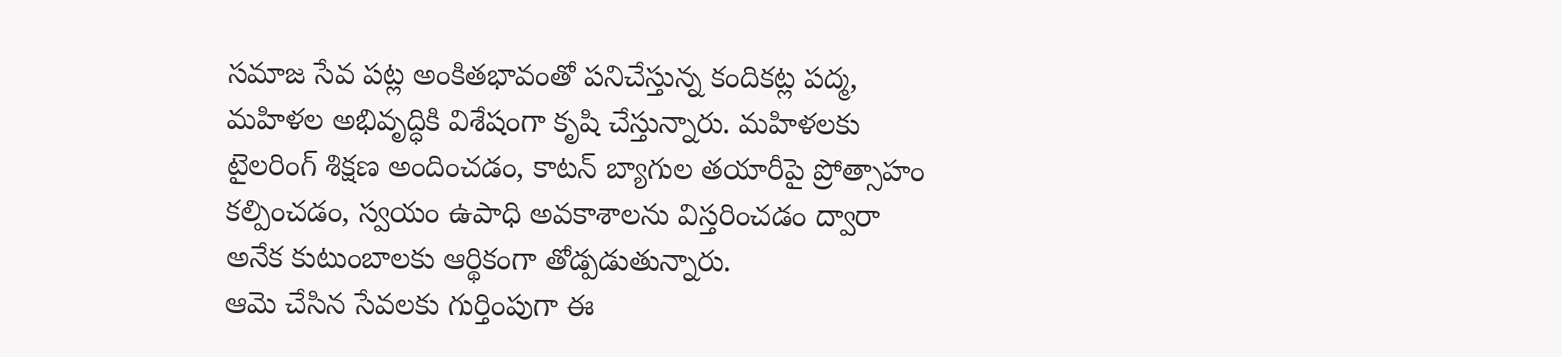సమాజ సేవ పట్ల అంకితభావంతో పనిచేస్తున్న కందికట్ల పద్మ, మహిళల అభివృద్ధికి విశేషంగా కృషి చేస్తున్నారు. మహిళలకు టైలరింగ్ శిక్షణ అందించడం, కాటన్ బ్యాగుల తయారీపై ప్రోత్సాహం కల్పించడం, స్వయం ఉపాధి అవకాశాలను విస్తరించడం ద్వారా అనేక కుటుంబాలకు ఆర్థికంగా తోడ్పడుతున్నారు.
ఆమె చేసిన సేవలకు గుర్తింపుగా ఈ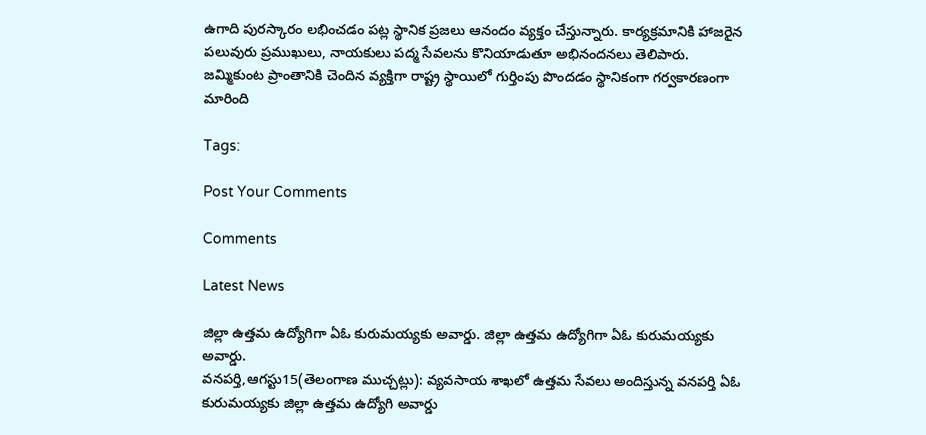ఉగాది పురస్కారం లభించడం పట్ల స్థానిక ప్రజలు ఆనందం వ్యక్తం చేస్తున్నారు. కార్యక్రమానికి హాజరైన పలువురు ప్రముఖులు, నాయకులు పద్మ సేవలను కొనియాడుతూ అభినందనలు తెలిపారు.
జమ్మికుంట ప్రాంతానికి చెందిన వ్యక్తిగా రాష్ట్ర స్థాయిలో గుర్తింపు పొందడం స్థానికంగా గర్వకారణంగా మారింది

Tags:

Post Your Comments

Comments

Latest News

జిల్లా ఉత్తమ ఉద్యోగిగా ఏఓ కురుమయ్యకు అవార్డు. జిల్లా ఉత్తమ ఉద్యోగిగా ఏఓ కురుమయ్యకు అవార్డు.
వనపర్తి,ఆగస్టు15(తెలంగాణ ముచ్చట్లు): వ్యవసాయ శాఖలో ఉత్తమ సేవలు అందిస్తున్న వనపర్తి ఏఓ కురుమయ్యకు జిల్లా ఉత్తమ ఉద్యోగి అవార్డు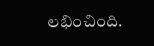లభించింది.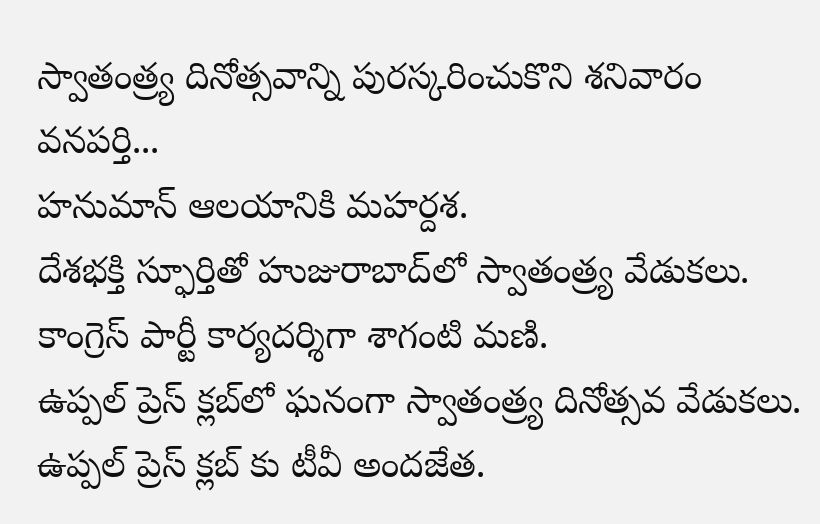స్వాతంత్ర్య దినోత్సవాన్ని పురస్కరించుకొని శనివారం వనపర్తి...
హనుమాన్ ఆలయానికి మహర్దశ.
దేశభక్తి స్ఫూర్తితో హుజురాబాద్‌లో స్వాతంత్ర్య వేడుకలు.
కాంగ్రెస్ పార్టీ కార్యదర్శిగా శాగంటి మణి.
ఉప్పల్ ప్రెస్ క్లబ్‌లో ఘనంగా స్వాతంత్ర్య దినోత్సవ వేడుకలు.
ఉప్పల్ ప్రెస్ క్లబ్‌ కు టీవీ అందజేత.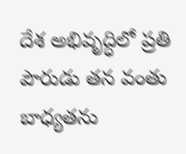దేశ అభివృద్ధిలో ప్రతి పౌరుడు తన వంతు బాధ్యతను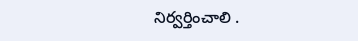నిర్వర్తించాలి .